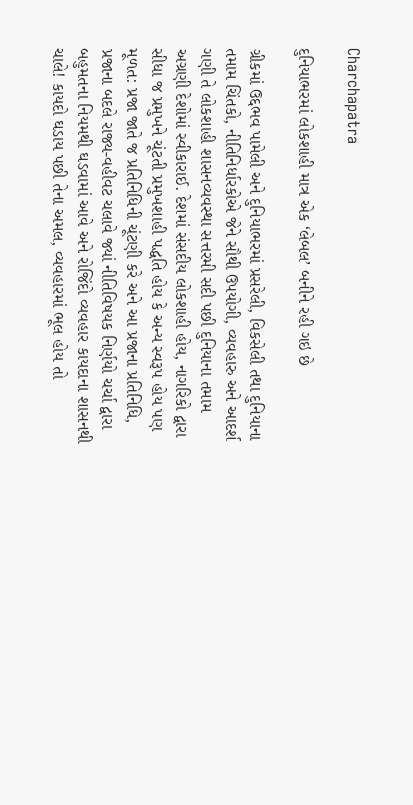Charchapatra

દુનિયાભરમાં લોકશાહી માત્ર એક ‘લેબલ’ બનીને રહી ગઇ છે

ગ્રીકમાં ઉદ્દભવ પામેલી અને દુનિયાભરમાં પ્રસરેલી, વિકસેલી તથા દુનિયાના તમામ ચિંતકો, નીતિનિર્ધારકોએ જેને સૌથી ઉપયોગી, વ્યવહારુ અને આદર્શ ગણી તે લોકશાહી શાસનવ્યવસ્થા સત્તરમી સદી પછી દુનિયાના તમામ અગ્રણી દેશોમાં સ્વીકારાઈ. દેશમાં સંસદીય લોકશાહી હોય, નાગરિકો દ્વારા સીધા જ પ્રમુખને ચૂંટતી પ્રમુખશાહી પદ્ધતિ હોય કે અન્ય સ્વરૂપ હોય પણ મૂળત: પ્રજા જાતે જ પ્રતિનિધિની ચૂંટણી કરે અને આ પ્રજાના પ્રતિનિધિ, પ્રજાના બદલે રાજ્ય-વહીવટ ચલાવે જ્યાં નીતિવિષયક નિર્ણયો ચર્ચા દ્વારા બહુમતના નિયમથી ઘડવામાં આવે અને રોજિંદો વ્યવહાર કાયદાના શાસનથી ચાલે! કાયદો ઘડાય પછી તેના અમલ, વ્યવહારમાં ભૂલ હોય તો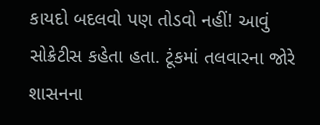કાયદો બદલવો પણ તોડવો નહીં! આવું સોક્રેટીસ કહેતા હતા. ટૂંકમાં તલવારના જોરે શાસનના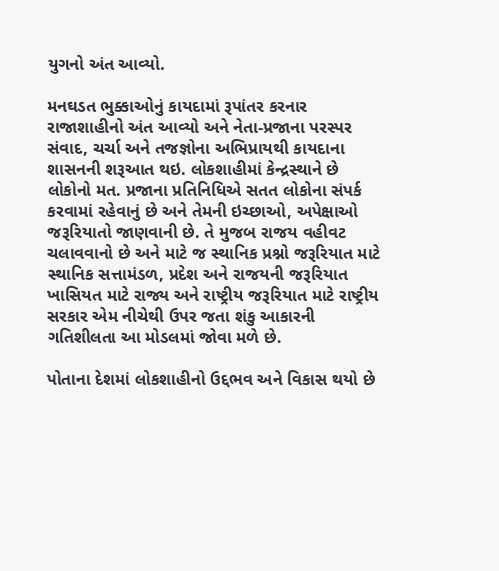યુગનો અંત આવ્યો.

મનઘડત ભુક્કાઓનું કાયદામાં રૂપાંતર કરનાર રાજાશાહીનો અંત આવ્યો અને નેતા-પ્રજાના પરસ્પર સંવાદ, ચર્ચા અને તજજ્ઞોના અભિપ્રાયથી કાયદાના શાસનની શરૂઆત થઇ. લોકશાહીમાં કેન્દ્રસ્થાને છે લોકોનો મત. પ્રજાના પ્રતિનિધિએ સતત લોકોના સંપર્ક કરવામાં રહેવાનું છે અને તેમની ઇચ્છાઓ, અપેક્ષાઓ જરૂરિયાતો જાણવાની છે. તે મુજબ રાજય વહીવટ ચલાવવાનો છે અને માટે જ સ્થાનિક પ્રશ્નો જરૂરિયાત માટે સ્થાનિક સત્તામંડળ, પ્રદેશ અને રાજયની જરૂરિયાત ખાસિયત માટે રાજ્ય અને રાષ્ટ્રીય જરૂરિયાત માટે રાષ્ટ્રીય સરકાર એમ નીચેથી ઉપર જતા શંકુ આકારની ગતિશીલતા આ મોડલમાં જોવા મળે છે.

પોતાના દેશમાં લોકશાહીનો ઉદ્દભવ અને વિકાસ થયો છે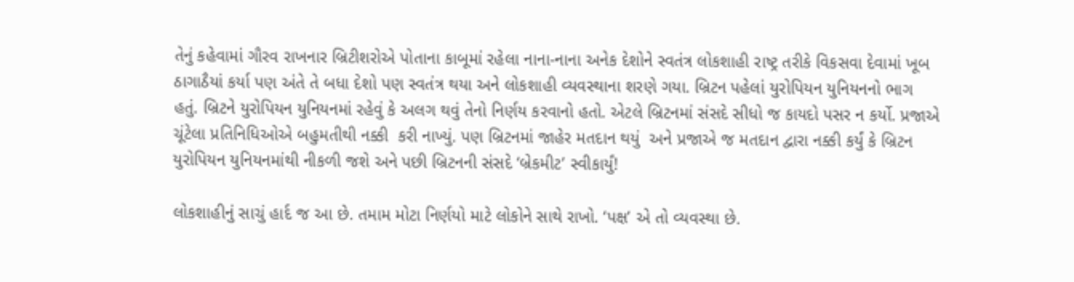તેનું કહેવામાં ગૌરવ રાખનાર બ્રિટીશરોએ પોતાના કાબૂમાં રહેલા નાના-નાના અનેક દેશોને સ્વતંત્ર લોકશાહી રાષ્ટ્ર તરીકે વિકસવા દેવામાં ખૂબ ઠાગાઠૈયાં કર્યા પણ અંતે તે બધા દેશો પણ સ્વતંત્ર થયા અને લોકશાહી વ્યવસ્થાના શરણે ગયા. બ્રિટન પહેલાં યુરોપિયન યુનિયનનો ભાગ હતું. બ્રિટને યુરોપિયન યુનિયનમાં રહેવું કે અલગ થવું તેનો નિર્ણય કરવાનો હતો. એટલે બ્રિટનમાં સંસદે સીધો જ કાયદો પસર ન કર્યો. પ્રજાએ ચૂંટેલા પ્રતિનિધિઓએ બહુમતીથી નક્કી  કરી નાખ્યું. પણ બ્રિટનમાં જાહેર મતદાન થયું  અને પ્રજાએ જ મતદાન દ્વારા નક્કી કર્યું કે બ્રિટન યુરોપિયન યુનિયનમાંથી નીકળી જશે અને પછી બ્રિટનની સંસદે ‘બ્રેકમીટ’ સ્વીકાર્યું!

લોકશાહીનું સાચું હાર્દ જ આ છે. તમામ મોટા નિર્ણયો માટે લોકોને સાથે રાખો. ‘પક્ષ’ એ તો વ્યવસ્થા છે.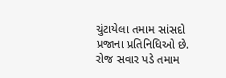ચુંટાયેલા તમામ સાંસદો પ્રજાના પ્રતિનિધિઓ છે. રોજ સવાર પડે તમામ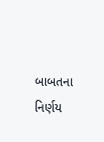બાબતના નિર્ણય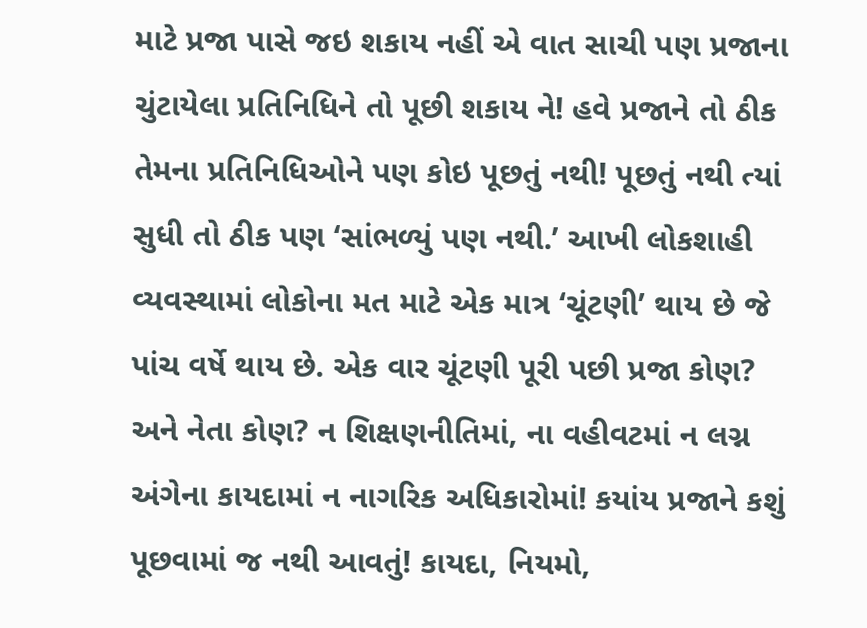માટે પ્રજા પાસે જઇ શકાય નહીં એ વાત સાચી પણ પ્રજાના ચુંટાયેલા પ્રતિનિધિને તો પૂછી શકાય ને! હવે પ્રજાને તો ઠીક તેમના પ્રતિનિધિઓને પણ કોઇ પૂછતું નથી! પૂછતું નથી ત્યાં સુધી તો ઠીક પણ ‘સાંભળ્યું પણ નથી.’ આખી લોકશાહી વ્યવસ્થામાં લોકોના મત માટે એક માત્ર ‘ચૂંટણી’ થાય છે જે પાંચ વર્ષે થાય છે. એક વાર ચૂંટણી પૂરી પછી પ્રજા કોણ? અને નેતા કોણ? ન શિક્ષણનીતિમાં, ના વહીવટમાં ન લગ્ન અંગેના કાયદામાં ન નાગરિક અધિકારોમાં! કયાંય પ્રજાને કશું પૂછવામાં જ નથી આવતું! કાયદા, નિયમો,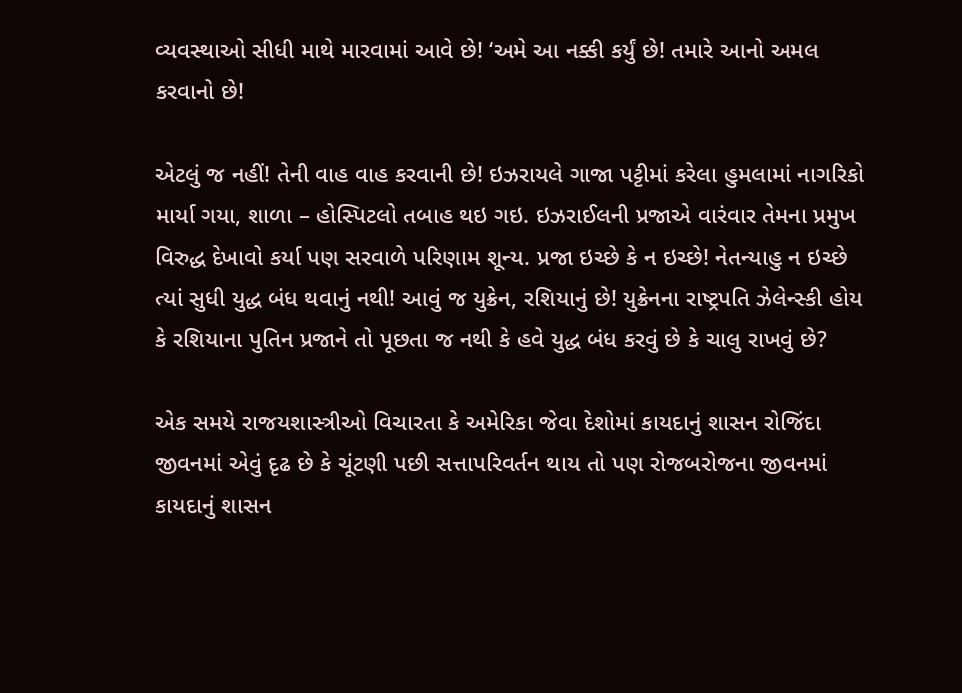વ્યવસ્થાઓ સીધી માથે મારવામાં આવે છે! ‘અમે આ નક્કી કર્યું છે! તમારે આનો અમલ કરવાનો છે!

એટલું જ નહીં! તેની વાહ વાહ કરવાની છે! ઇઝરાયલે ગાજા પટ્ટીમાં કરેલા હુમલામાં નાગરિકો માર્યા ગયા, શાળા – હોસ્પિટલો તબાહ થઇ ગઇ. ઇઝરાઈલની પ્રજાએ વારંવાર તેમના પ્રમુખ વિરુદ્ધ દેખાવો કર્યા પણ સરવાળે પરિણામ શૂન્ય. પ્રજા ઇચ્છે કે ન ઇચ્છે! નેતન્યાહુ ન ઇચ્છે ત્યાં સુધી યુદ્ધ બંધ થવાનું નથી! આવું જ યુક્રેન, રશિયાનું છે! યુક્રેનના રાષ્ટ્રપતિ ઝેલેન્સ્કી હોય કે રશિયાના પુતિન પ્રજાને તો પૂછતા જ નથી કે હવે યુદ્ધ બંધ કરવું છે કે ચાલુ રાખવું છે?

એક સમયે રાજયશાસ્ત્રીઓ વિચારતા કે અમેરિકા જેવા દેશોમાં કાયદાનું શાસન રોજિંદા જીવનમાં એવું દૃઢ છે કે ચૂંટણી પછી સત્તાપરિવર્તન થાય તો પણ રોજબરોજના જીવનમાં કાયદાનું શાસન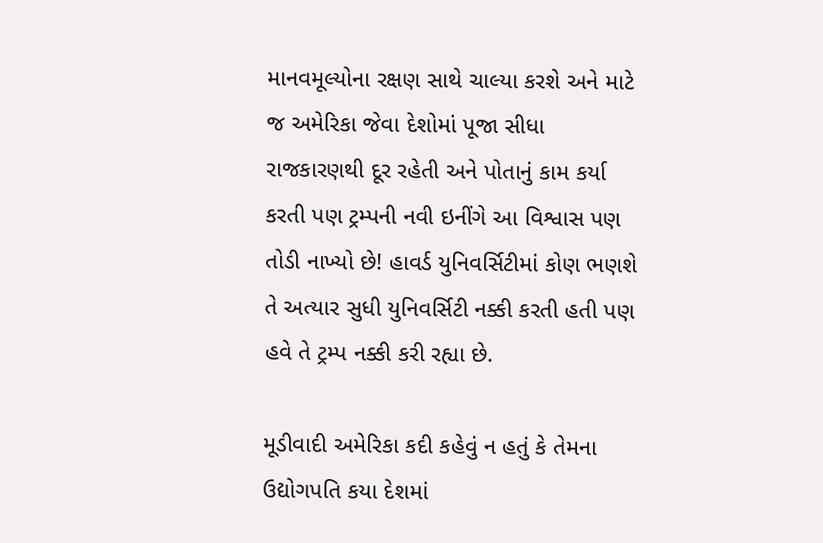માનવમૂલ્યોના રક્ષણ સાથે ચાલ્યા કરશે અને માટે જ અમેરિકા જેવા દેશોમાં પૂજા સીધા રાજકારણથી દૂર રહેતી અને પોતાનું કામ કર્યા કરતી પણ ટ્રમ્પની નવી ઇનીંગે આ વિશ્વાસ પણ તોડી નાખ્યો છે! હાવર્ડ યુનિવર્સિટીમાં કોણ ભણશે તે અત્યાર સુધી યુનિવર્સિટી નક્કી કરતી હતી પણ હવે તે ટ્રમ્પ નક્કી કરી રહ્યા છે.

મૂડીવાદી અમેરિકા કદી કહેવું ન હતું કે તેમના ઉદ્યોગપતિ કયા દેશમાં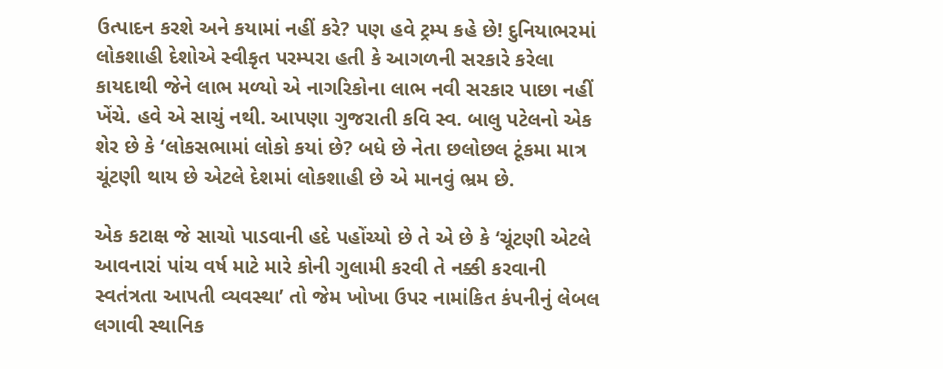ઉત્પાદન કરશે અને કયામાં નહીં કરે? પણ હવે ટ્રમ્પ કહે છે! દુનિયાભરમાં લોકશાહી દેશોએ સ્વીકૃત પરમ્પરા હતી કે આગળની સરકારે કરેલા કાયદાથી જેને લાભ મળ્યો એ નાગરિકોના લાભ નવી સરકાર પાછા નહીં ખેંચે. હવે એ સાચું નથી. આપણા ગુજરાતી કવિ સ્વ. બાલુ પટેલનો એક શેર છે કે ‘લોકસભામાં લોકો કયાં છે? બધે છે નેતા છલોછલ ટૂંકમા માત્ર ચૂંટણી થાય છે એટલે દેશમાં લોકશાહી છે એ માનવું ભ્રમ છે.

એક કટાક્ષ જે સાચો પાડવાની હદે પહોંચ્યો છે તે એ છે કે ‘ચૂંટણી એટલે આવનારાં પાંચ વર્ષ માટે મારે કોની ગુલામી કરવી તે નક્કી કરવાની સ્વતંત્રતા આપતી વ્યવસ્થા’ તો જેમ ખોખા ઉપર નામાંકિત કંપનીનું લેબલ લગાવી સ્થાનિક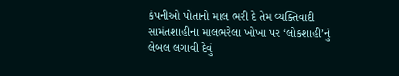કંપનીઓ પોતાનો માલ ભરી દે તેમ વ્યક્તિવાદી સામંતશાહીના માલભરેલા ખોખા પર ‘લોકશાહી’નું લેબલ લગાવી દેવું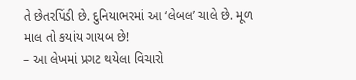તે છેતરપિંડી છે. દુનિયાભરમાં આ ‘લેબલ’ ચાલે છે. મૂળ માલ તો કયાંય ગાયબ છે!
– આ લેખમાં પ્રગટ થયેલા વિચારો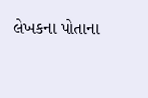લેખકના પોતાના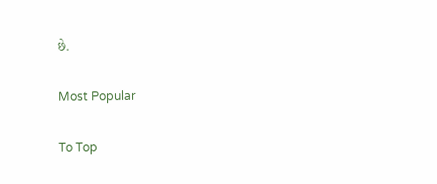છે.

Most Popular

To Top